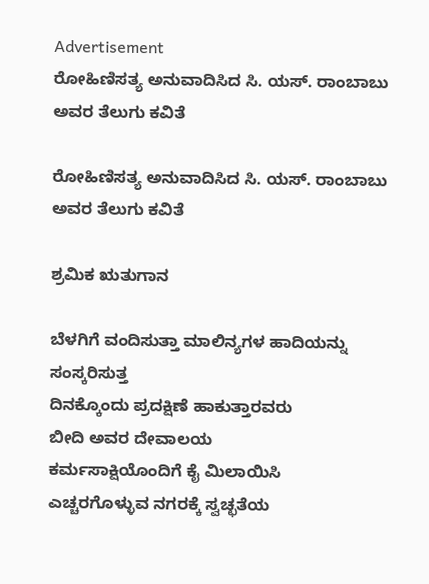Advertisement
ರೋಹಿಣಿಸತ್ಯ ಅನುವಾದಿಸಿದ ಸಿ. ಯಸ್. ರಾಂಬಾಬು ಅವರ ತೆಲುಗು ಕವಿತೆ

ರೋಹಿಣಿಸತ್ಯ ಅನುವಾದಿಸಿದ ಸಿ. ಯಸ್. ರಾಂಬಾಬು ಅವರ ತೆಲುಗು ಕವಿತೆ

ಶ್ರಮಿಕ ಋತುಗಾನ

ಬೆಳಗಿಗೆ ವಂದಿಸುತ್ತಾ ಮಾಲಿನ್ಯಗಳ ಹಾದಿಯನ್ನು ಸಂಸ್ಕರಿಸುತ್ತ
ದಿನಕ್ಕೊಂದು ಪ್ರದಕ್ಷಿಣೆ ಹಾಕುತ್ತಾರವರು
ಬೀದಿ ಅವರ ದೇವಾಲಯ
ಕರ್ಮಸಾಕ್ಷಿಯೊಂದಿಗೆ ಕೈ ಮಿಲಾಯಿಸಿ
ಎಚ್ಚರಗೊಳ್ಳುವ ನಗರಕ್ಕೆ ಸ್ವಚ್ಛತೆಯ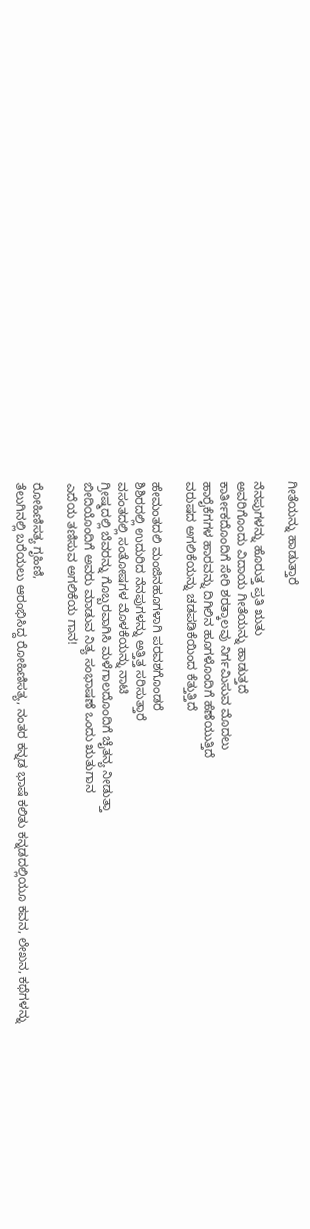ಗೀತೆಯನ್ನು ಹಾಡುತ್ತಾರೆ

ನೆನಪುಗಳನ್ನು ಹೊರುತ್ತ ಪ್ರತಿ ಋತು
ಅವರಿಗೊಂದು ವಿದಾಯ ಗೀತೆಯನ್ನು ಹಾಡುತ್ತದೆ
ಕಾರ್ತೀಕದೊಂದಿಗೆ ಸೇರಿ ಶರತ್ಕಾಲವು ನಿರ್ಗಮಿಸುವ ಮೊದಲು
ಹಾರೈಕೆಗಗಳ ಹಾರವನ್ನು ದಿಗಿಲಿನ ಹೂಗಳೊಂದಿಗೆ ಹೆಣೆಯುತ್ತಿದೆ
ವರುಷದ ಅಗಲಿಕೆಯನ್ನು ಚಡಪಡಿಕೆಯಿಂದ ಕೆತ್ತುತ್ತಿದೆ

ಹೇಮಂತದಲಿ ಮಂಜಿನಹೂಗಳಾಗಿ ಪರವಶಗೊಂಡರೆ
ಶಿಶಿರದಲ್ಲಿ ಉದುರಿದ ನೆನಪುಗಳನ್ನು ಅತ್ತಿತ್ತ ಸರಿಸುತ್ತಾರೆ
ವಸಂತದಲ್ಲಿ ಸಂತೋಷಗಳ ಮೊಳಕೆಯನ್ನು ನಾಟಿ
ಗ್ರೀಷ್ಮದಲ್ಲಿ ಬೆವರನ್ನು ಗೊಬ್ಬರವಾಗಿಸಿ ಮಳೆಗಾಲದೊಂದಿಗೆ ಚೈತನ್ಯ ನೀಡುತ್ತಾ
ಬೀದಿಯೊಂದಿಗೆ ಅವರು ಮಾಡುವ ನಿತ್ಯ ಸಂಭಾಷಣೆ ಒಂದು ಋತುಗಾನ
ಎದೆಯ ತಣಿಸುವ ಅಗಲಿಕೆಯ ಗಾನ!

ರೋಹಿಣಿಸತ್ಯ ಗೃಹಿಣಿ,
ತೆಲುಗಿನಲ್ಲಿ ಬರೆಯಲು ಆರಂಭಿಸಿದ್ದ ರೋಹಿಣಿಸತ್ಯ, ನಂತರ ಕನ್ನಡ ಭಾಷೆ ಕಲಿತು ಕನ್ನಡದಲ್ಲಿಯೂ ಕವನ, ಲೇಖನ, ಕಥೆಗಳನ್ನು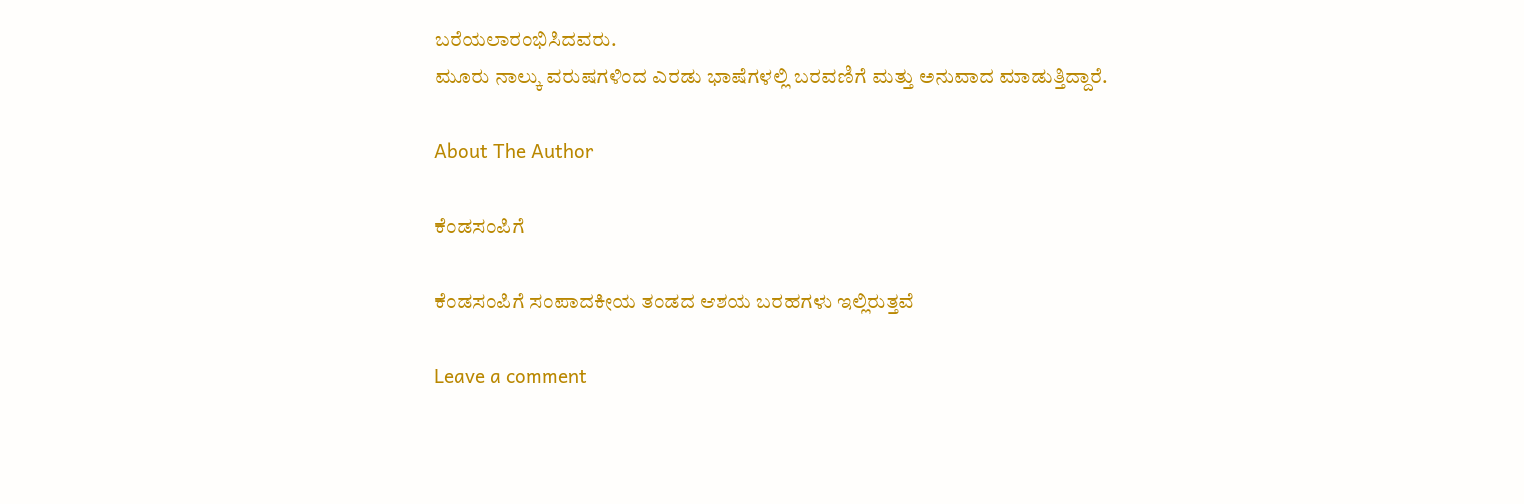ಬರೆಯಲಾರಂಭಿಸಿದವರು.
ಮೂರು ನಾಲ್ಕು ವರುಷಗಳಿಂದ ಎರಡು ಭಾಷೆಗಳಲ್ಲಿ ಬರವಣಿಗೆ ಮತ್ತು ಅನುವಾದ ಮಾಡುತ್ತಿದ್ದಾರೆ.

About The Author

ಕೆಂಡಸಂಪಿಗೆ

ಕೆಂಡಸಂಪಿಗೆ ಸಂಪಾದಕೀಯ ತಂಡದ ಆಶಯ ಬರಹಗಳು ಇಲ್ಲಿರುತ್ತವೆ

Leave a comment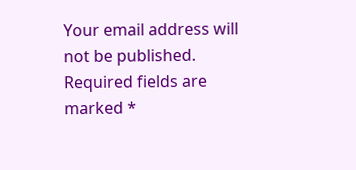Your email address will not be published. Required fields are marked *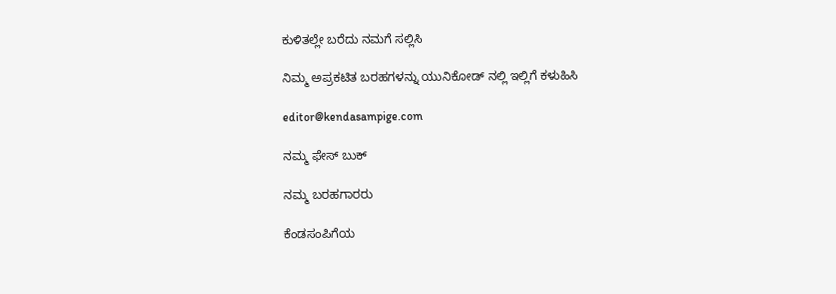ಕುಳಿತಲ್ಲೇ ಬರೆದು ನಮಗೆ ಸಲ್ಲಿಸಿ

ನಿಮ್ಮ ಅಪ್ರಕಟಿತ ಬರಹಗಳನ್ನು ಯುನಿಕೋಡ್ ನಲ್ಲಿ ಇಲ್ಲಿಗೆ ಕಳುಹಿಸಿ

editor@kendasampige.com

ನಮ್ಮ ಫೇಸ್ ಬುಕ್

ನಮ್ಮ ಬರಹಗಾರರು

ಕೆಂಡಸಂಪಿಗೆಯ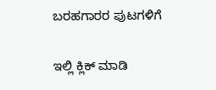ಬರಹಗಾರರ ಪುಟಗಳಿಗೆ

ಇಲ್ಲಿ ಕ್ಲಿಕ್ ಮಾಡಿ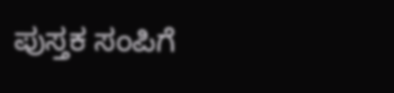ಪುಸ್ತಕ ಸಂಪಿಗೆ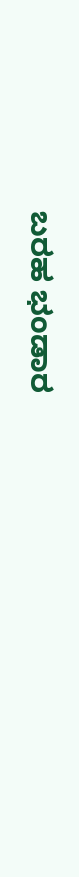ಬರಹ ಭಂಡಾರ